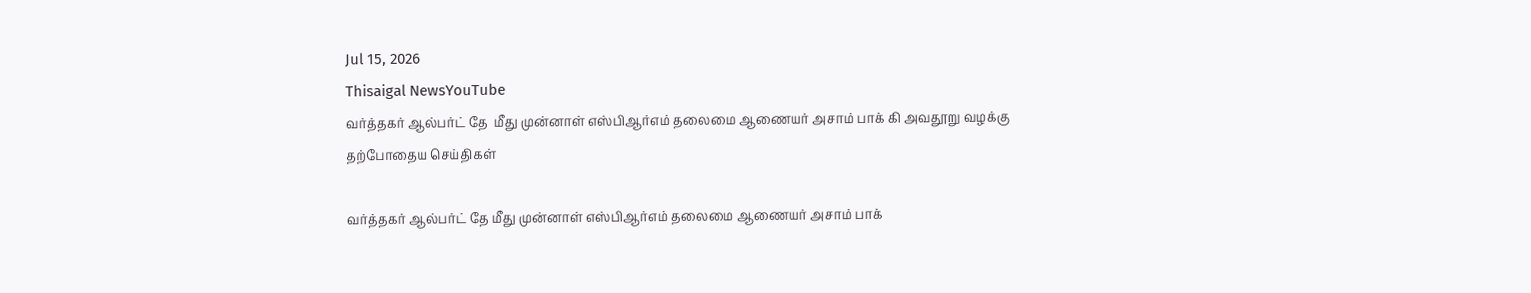Jul 15, 2026
Thisaigal NewsYouTube
வர்த்தகர் ஆல்பர்ட் தே  மீது முன்னாள் எஸ்பிஆர்எம் தலைமை ஆணையர் அசாம் பாக் கி அவதூறு வழக்கு
தற்போதைய செய்திகள்

வர்த்தகர் ஆல்பர்ட் தே மீது முன்னாள் எஸ்பிஆர்எம் தலைமை ஆணையர் அசாம் பாக்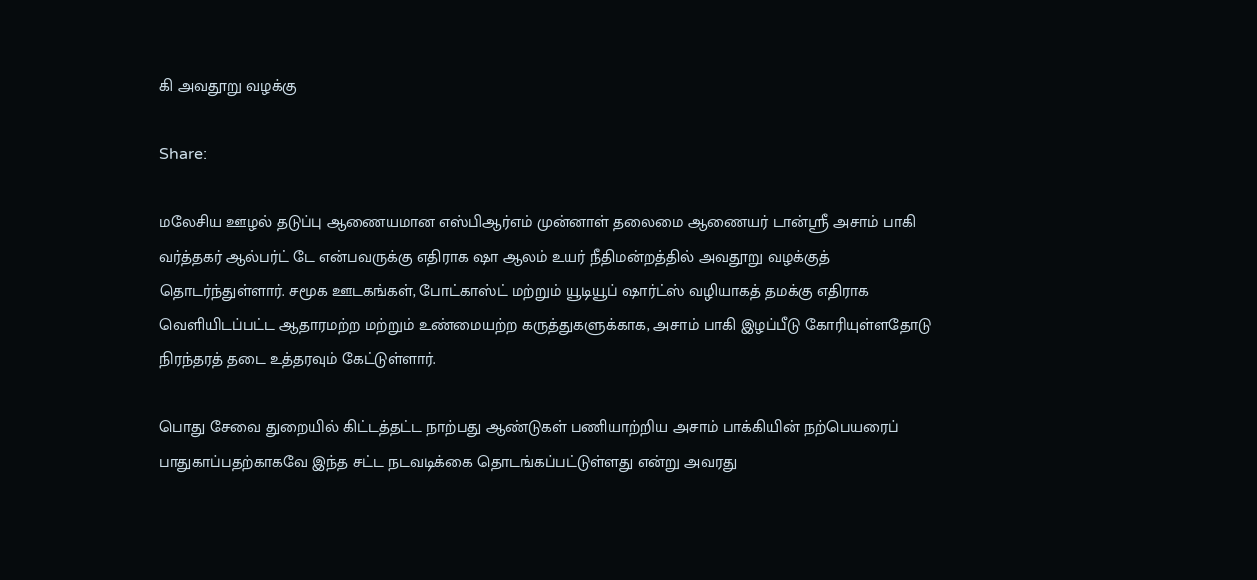கி அவதூறு வழக்கு

Share:

மலேசிய ஊழல் தடுப்பு ஆணையமான எஸ்பிஆர்எம் முன்னாள் தலைமை ஆணையர் டான்ஸ்ரீ அசாம் பாகி வர்த்தகர் ஆல்பர்ட் டே என்பவருக்கு எதிராக ஷா ஆலம் உயர் நீதிமன்றத்தில் அவதூறு வழக்குத் தொடர்ந்துள்ளார். சமூக ஊடகங்கள், போட்காஸ்ட் மற்றும் யூடியூப் ஷார்ட்ஸ் வழியாகத் தமக்கு எதிராக வெளியிடப்பட்ட ஆதாரமற்ற மற்றும் உண்மையற்ற கருத்துகளுக்காக, அசாம் பாகி இழப்பீடு கோரியுள்ளதோடு நிரந்தரத் தடை உத்தரவும் கேட்டுள்ளார்.

பொது சேவை துறையில் கிட்டத்தட்ட நாற்பது ஆண்டுகள் பணியாற்றிய அசாம் பாக்கியின் நற்பெயரைப் பாதுகாப்பதற்காகவே இந்த சட்ட நடவடிக்கை தொடங்கப்பட்டுள்ளது என்று அவரது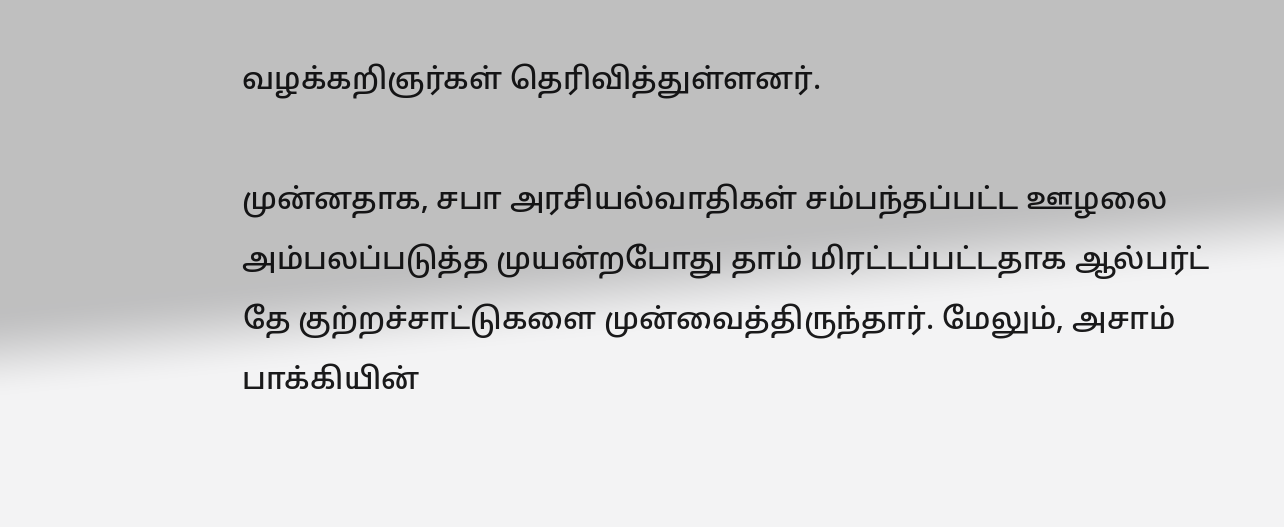வழக்கறிஞர்கள் தெரிவித்துள்ளனர்.

முன்னதாக, சபா அரசியல்வாதிகள் சம்பந்தப்பட்ட ஊழலை அம்பலப்படுத்த முயன்றபோது தாம் மிரட்டப்பட்டதாக ஆல்பர்ட் தே குற்றச்சாட்டுகளை முன்வைத்திருந்தார். மேலும், அசாம் பாக்கியின்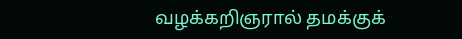வழக்கறிஞரால் தமக்குக்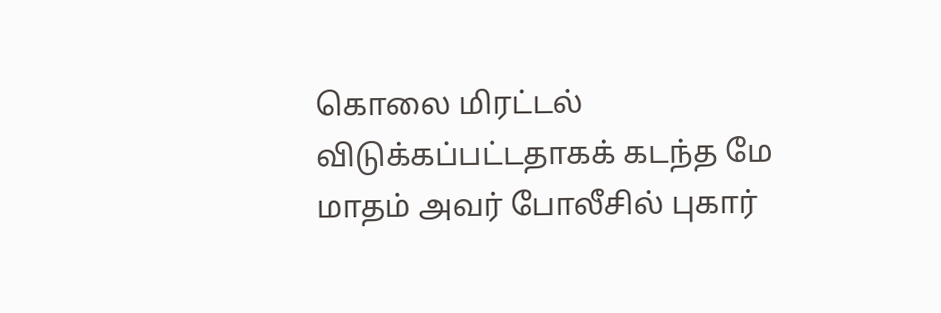கொலை மிரட்டல் விடுக்கப்பட்டதாகக் கடந்த மே மாதம் அவர் போலீசில் புகார்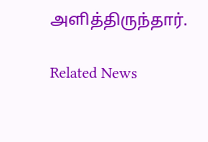அளித்திருந்தார்.

Related News